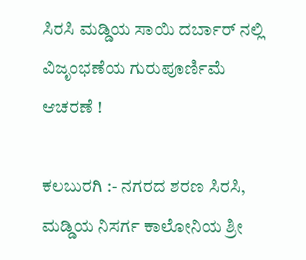ಸಿರಸಿ ಮಡ್ಡಿಯ ಸಾಯಿ ದರ್ಬಾರ್ ನಲ್ಲಿ ವಿಜೃಂಭಣೆಯ ಗುರುಪೂರ್ಣಿಮೆ ಆಚರಣೆ !

ಕಲಬುರಗಿ :- ನಗರದ ಶರಣ ಸಿರಸಿ, ಮಡ್ಡಿಯ ನಿಸರ್ಗ ಕಾಲೋನಿಯ ಶ್ರೀ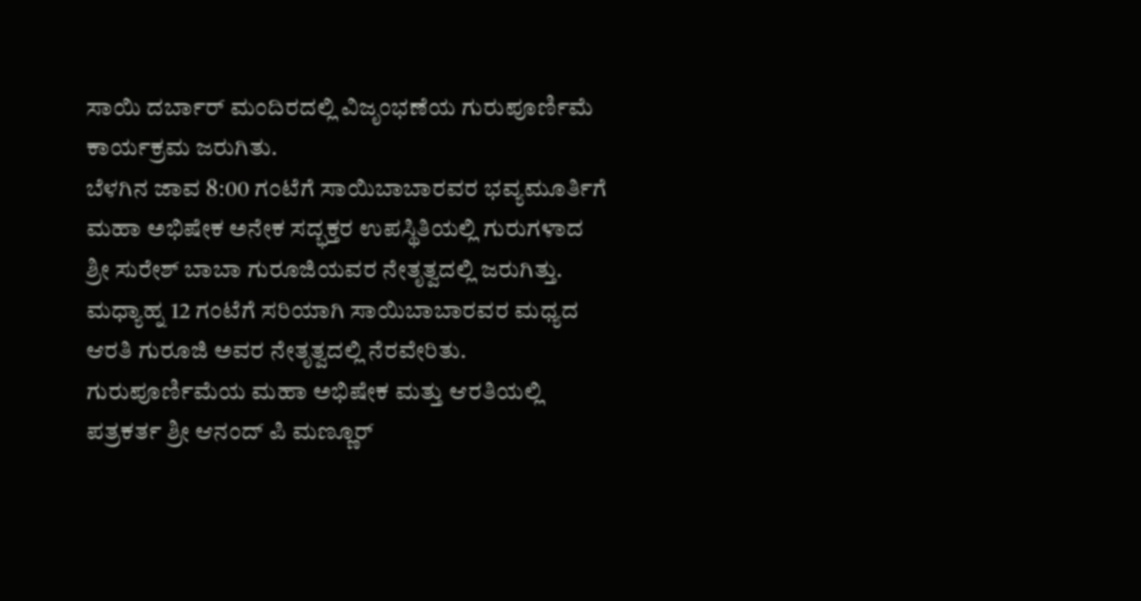ಸಾಯಿ ದರ್ಬಾರ್ ಮಂದಿರದಲ್ಲಿ ವಿಜೃಂಭಣೆಯ ಗುರುಪೂರ್ಣಿಮೆ ಕಾರ್ಯಕ್ರಮ ಜರುಗಿತು.
ಬೆಳಗಿನ ಜಾವ 8:00 ಗಂಟೆಗೆ ಸಾಯಿಬಾಬಾರವರ ಭವ್ಯಮೂರ್ತಿಗೆ ಮಹಾ ಅಭಿಷೇಕ ಅನೇಕ ಸದ್ಭಕ್ತರ ಉಪಸ್ಥಿತಿಯಲ್ಲಿ ಗುರುಗಳಾದ ಶ್ರೀ ಸುರೇಶ್ ಬಾಬಾ ಗುರೂಜಿಯವರ ನೇತೃತ್ವದಲ್ಲಿ ಜರುಗಿತ್ತು. ಮಧ್ಯಾಹ್ನ 12 ಗಂಟೆಗೆ ಸರಿಯಾಗಿ ಸಾಯಿಬಾಬಾರವರ ಮಧ್ಯದ ಆರತಿ ಗುರೂಜಿ ಅವರ ನೇತೃತ್ವದಲ್ಲಿ ನೆರವೇರಿತು.
ಗುರುಪೂರ್ಣಿಮೆಯ ಮಹಾ ಅಭಿಷೇಕ ಮತ್ತು ಆರತಿಯಲ್ಲಿ ಪತ್ರಕರ್ತ ಶ್ರೀ ಆನಂದ್ ಪಿ ಮಣ್ಣೂರ್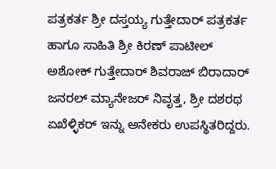ಪತ್ರಕರ್ತ ಶ್ರೀ ದಸ್ತಯ್ಯ ಗುತ್ತೇದಾರ್ ಪತ್ರಕರ್ತ ಹಾಗೂ ಸಾಹಿತಿ ಶ್ರೀ ಕಿರಣ್ ಪಾಟೀಲ್ ಅಶೋಕ್ ಗುತ್ತೇದಾರ್ ಶಿವರಾಜ್ ಬಿರಾದಾರ್ ಜನರಲ್ ಮ್ಯಾನೇಜರ್ ನಿವೃತ್ತ, ಶ್ರೀ ದಶರಥ ಏಖೆಳ್ಳಿಕರ್ ಇನ್ನು ಅನೇಕರು ಉಪಸ್ಥಿತರಿದ್ದರು.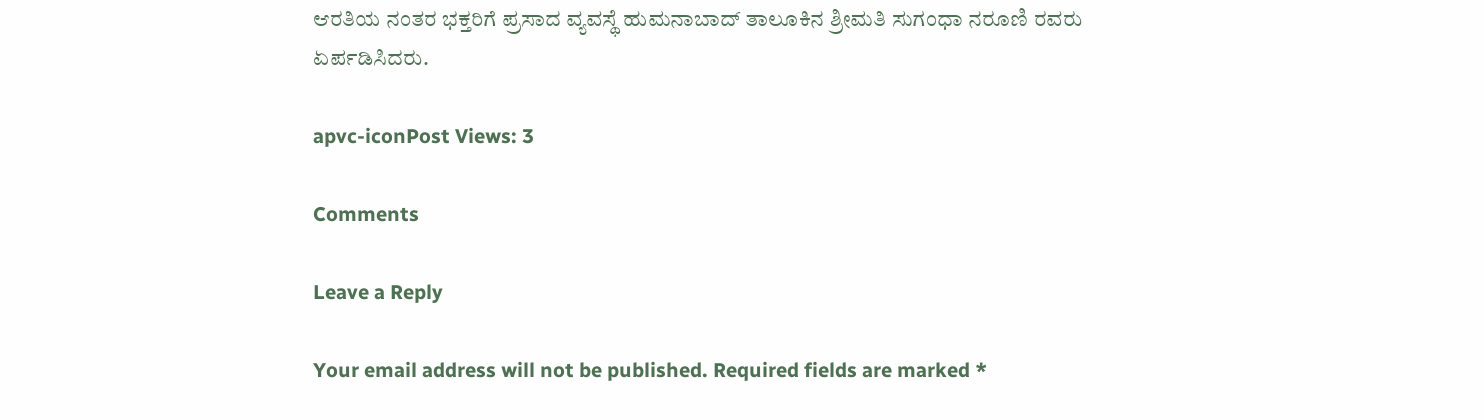ಆರತಿಯ ನಂತರ ಭಕ್ತರಿಗೆ ಪ್ರಸಾದ ವ್ಯವಸ್ಥೆ ಹುಮನಾಬಾದ್ ತಾಲೂಕಿನ ಶ್ರೀಮತಿ ಸುಗಂಧಾ ನರೂಣಿ ರವರು ಏರ್ಪಡಿಸಿದರು.

apvc-iconPost Views: 3

Comments

Leave a Reply

Your email address will not be published. Required fields are marked *